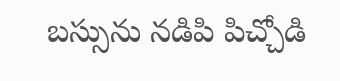బస్సును నడిపి పిచ్చోడి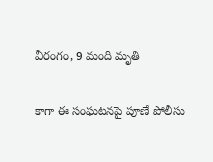వీరంగం, 9 మంది మృతి

కాగా ఈ సంఘటనపై పూణే పోలీసు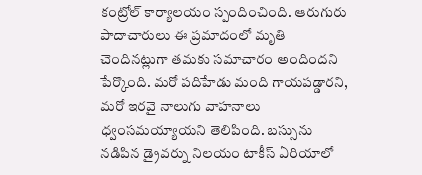కంట్రోల్ కార్యాలయం స్పందించింది. ఆరుగురు పాదాచారులు ఈ ప్రమాదంలో మృతి చెందినట్లుగా తమకు సమాచారం అందిందని పేర్కొంది. మరో పదిహేడు మంది గాయపడ్డారని, మరో ఇరవై నాలుగు వాహనాలు ధ్వంసమయ్యాయని తెలిపింది. బస్సును నడిపిన డ్రైవర్ను నిలయం టాకీస్ ఏరియాలో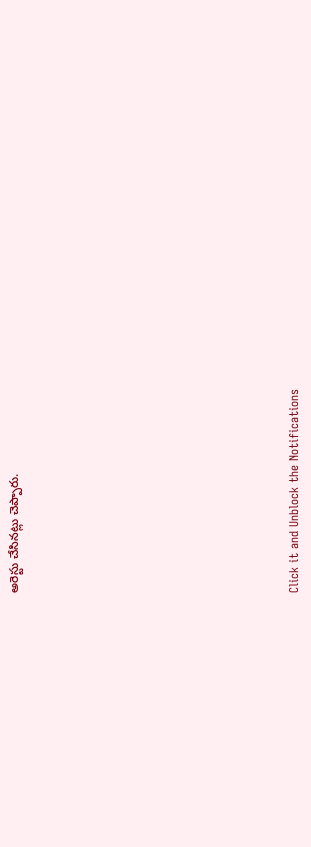అరెస్టు చేసినట్లు చెప్పారు.












Click it and Unblock the Notifications